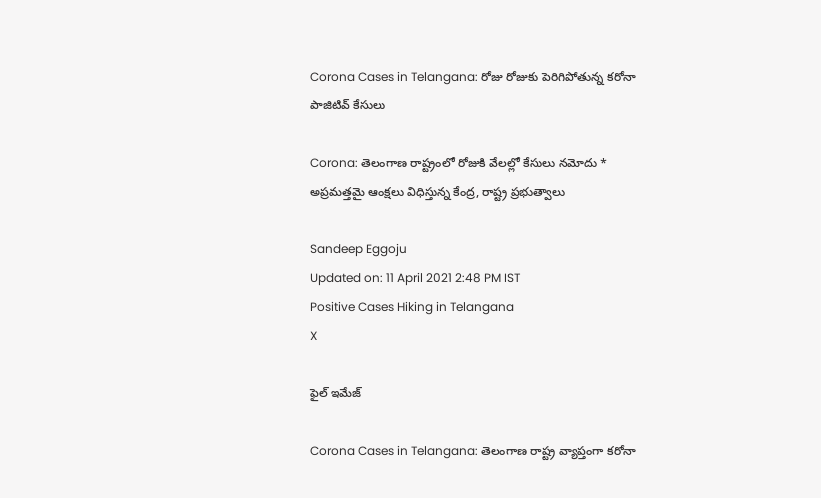Corona Cases in Telangana: రోజు రోజుకు పెరిగిపోతున్న కరోనా పాజిటివ్ కేసులు

Corona: తెలంగాణ రాష్ట్రంలో రోజుకి వేలల్లో కేసులు నమోదు * అప్రమత్తమై ఆంక్షలు విధిస్తున్న కేంద్ర, రాష్ట్ర ప్రభుత్వాలు

Sandeep Eggoju
Updated on: 11 April 2021 2:48 PM IST
Positive Cases Hiking in Telangana
X

ఫైల్ ఇమేజ్

Corona Cases in Telangana: తెలంగాణ రాష్ట్ర వ్యాప్తంగా కరోనా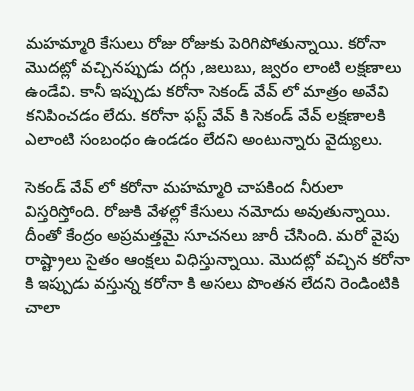మహమ్మారి కేసులు రోజు రోజుకు పెరిగిపోతున్నాయి. కరోనా మొదట్లో వచ్చినప్పుడు దగ్గు ,జలుబు, జ్వరం లాంటి లక్షణాలు ఉండేవి. కానీ ఇప్పుడు కరోనా సెకండ్ వేవ్ లో మాత్రం అవేవి కనిపించడం లేదు. కరోనా ఫస్ట్ వేవ్ కి సెకండ్ వేవ్ లక్షణాలకి ఎలాంటి సంబంధం ఉండడం లేదని అంటున్నారు వైద్యులు.

సెకండ్ వేవ్ లో కరోనా మహమ్మారి చాపకింద నీరులా విస్తరిస్తోంది. రోజుకి వేళల్లో కేసులు నమోదు అవుతున్నాయి. దీంతో కేంద్రం అప్రమత్తమై సూచనలు జారీ చేసింది. మరో వైపు రాష్ట్రాలు సైతం ఆంక్షలు విధిస్తున్నాయి. మొదట్లో వచ్చిన కరోనా కి ఇప్పుడు వస్తున్న కరోనా కి అసలు పొంతన లేదని రెండింటికి చాలా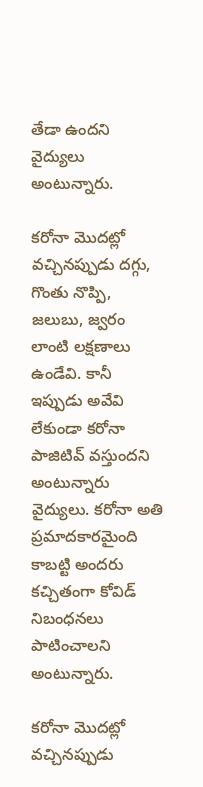తేడా ఉందని వైద్యులు అంటున్నారు.

కరోనా మొదట్లో వచ్చినప్పుడు దగ్గు, గొంతు నొప్పి, జలుబు, జ్వరం లాంటి లక్షణాలు ఉండేవి. కానీ ఇప్పుడు అవేవి లేకుండా కరోనా పాజిటివ్ వస్తుందని అంటున్నారు వైద్యులు. కరోనా అతి ప్రమాదకారమైంది కాబట్టి అందరు కచ్చితంగా కోవిడ్ నిబంధనలు పాటించాలని అంటున్నారు.

కరోనా మొదట్లో వచ్చినప్పుడు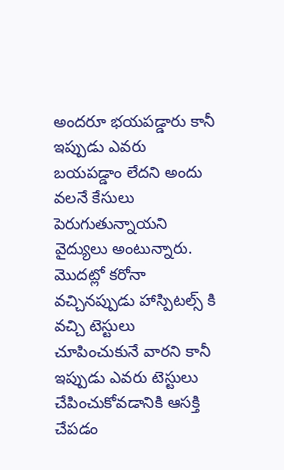అందరూ భయపడ్డారు కానీ ఇప్పుడు ఎవరు బయపడ్డాం లేదని అందు వలనే కేసులు పెరుగుతున్నాయని వైద్యులు అంటున్నారు. మొదట్లో కరోనా వచ్చినప్పుడు హాస్పిటల్స్ కి వచ్చి టెస్టులు చూపించుకునే వారని కానీ ఇప్పుడు ఎవరు టెస్టులు చేపించుకోవడానికి ఆసక్తి చేపడం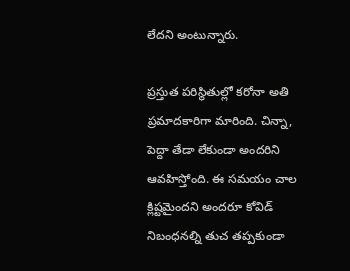లేదని అంటున్నారు.

ప్రస్తుత పరిస్థితుల్లో కరోనా అతి ప్రమాదకారిగా మారింది. చిన్నా, పెద్దా తేడా లేకుండా అందరిని ఆవహిస్తోంది. ఈ సమయం చాల క్లిష్టమైందని అందరూ కోవిడ్ నిబంధనల్ని తుచ తప్పకుండా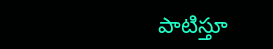పాటిస్తూ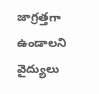జాగ్రత్తగా ఉండాలని వైద్యులు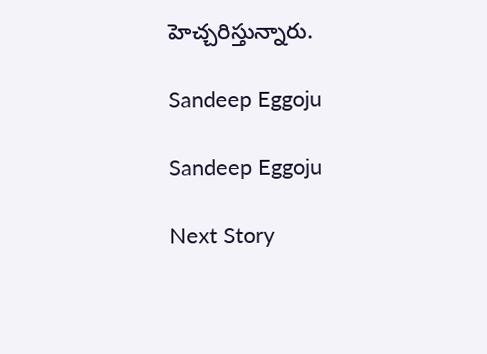హెచ్చరిస్తున్నారు.

Sandeep Eggoju

Sandeep Eggoju

Next Story